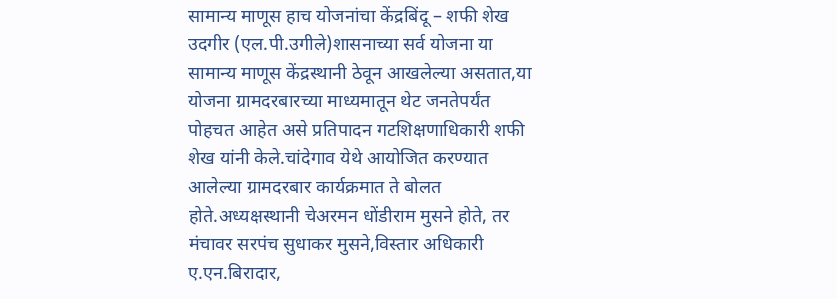सामान्य माणूस हाच योजनांचा केंद्रबिंदू – शफी शेख
उदगीर (एल.पी.उगीले)शासनाच्या सर्व योजना या सामान्य माणूस केंद्रस्थानी ठेवून आखलेल्या असतात,या योजना ग्रामदरबारच्या माध्यमातून थेट जनतेपर्यंत पोहचत आहेत असे प्रतिपादन गटशिक्षणाधिकारी शफी शेख यांनी केले.चांदेगाव येथे आयोजित करण्यात आलेल्या ग्रामदरबार कार्यक्रमात ते बोलत होते.अध्यक्षस्थानी चेअरमन धोंडीराम मुसने होते, तर मंचावर सरपंच सुधाकर मुसने,विस्तार अधिकारी ए.एन.बिरादार,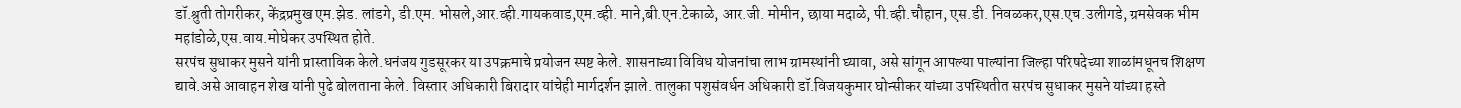डॉ.श्रुती तोगरीकर, केंद्रप्रमुख एम.झेड. लांडगे, डी.एम. भोसले,आर.व्ही.गायकवाड,एम.व्ही. माने,बी.एन.टेकाळे, आर.जी. मोमीन, छाया मदाळे, पी.व्ही.चौहान, एस.डी. निवळकर,एस.एच.उलीगडे, ग्रमसेवक भीम महांडोळे,एस.वाय.मोघेकर उपस्थित होते.
सरपंच सुधाकर मुसने यांनी प्रास्ताविक केले.धनंजय गुडसूरकर या उपक्रमाचे प्रयोजन स्पष्ट केले. शासनाच्या विविध योजनांचा लाभ ग्रामस्थांनी घ्यावा, असे सांगून आपल्या पाल्यांना जिल्हा परिषदेच्या शाळांमधूनच शिक्षण द्यावे.असे आवाहन शेख यांनी पुढे बोलताना केले. विस्तार अधिकारी बिरादार यांचेही मार्गदर्शन झाले. तालुका पशुसंवर्धन अधिकारी डॉ.विजयकुमार घोन्सीकर यांच्या उपस्थितीत सरपंच सुधाकर मुसने यांच्या हस्ते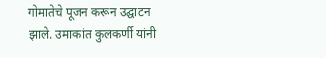गोमातेचे पूजन करून उद्घाटन झाले. उमाकांत कुलकर्णी यांनी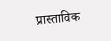प्रास्ताविक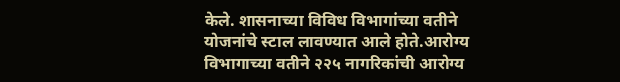केले. शासनाच्या विविध विभागांच्या वतीने योजनांचे स्टाल लावण्यात आले होते.आरोग्य विभागाच्या वतीने २२५ नागरिकांची आरोग्य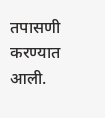तपासणी करण्यात आली.